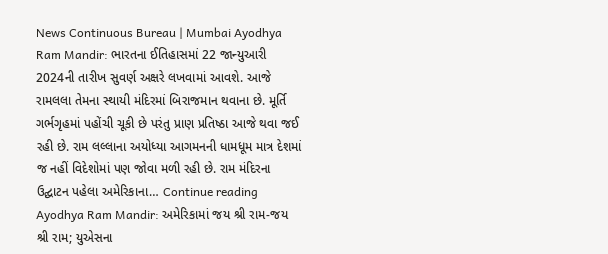News Continuous Bureau | Mumbai Ayodhya Ram Mandir: ભારતના ઈતિહાસમાં 22 જાન્યુઆરી 2024ની તારીખ સુવર્ણ અક્ષરે લખવામાં આવશે. આજે રામલલા તેમના સ્થાયી મંદિરમાં બિરાજમાન થવાના છે. મૂર્તિ ગર્ભગૃહમાં પહોંચી ચૂકી છે પરંતુ પ્રાણ પ્રતિષ્ઠા આજે થવા જઈ રહી છે. રામ લલ્લાના અયોધ્યા આગમનની ધામધૂમ માત્ર દેશમાં જ નહીં વિદેશોમાં પણ જોવા મળી રહી છે. રામ મંદિરના ઉદ્ઘાટન પહેલા અમેરિકાના… Continue reading Ayodhya Ram Mandir: અમેરિકામાં જય શ્રી રામ-જય શ્રી રામ; યુએસના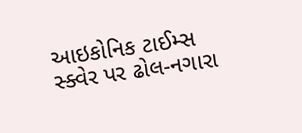આઇકોનિક ટાઈમ્સ સ્ક્વેર પર ઢોલ-નગારા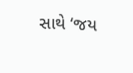સાથે ‘જય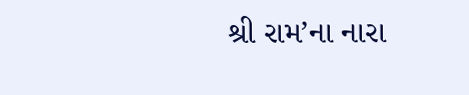શ્રી રામ’ના નારા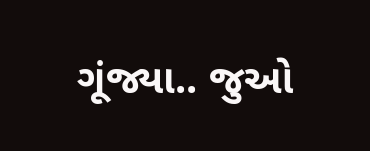ગૂંજ્યા.. જુઓ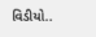વિડીયો..